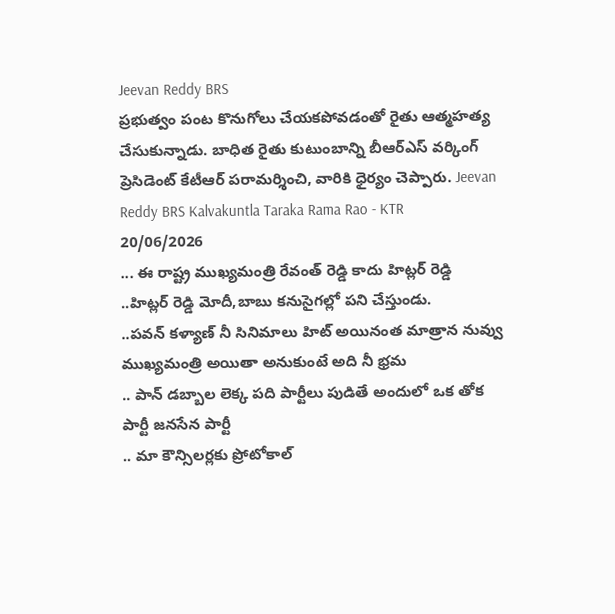Jeevan Reddy BRS
ప్రభుత్వం పంట కొనుగోలు చేయకపోవడంతో రైతు ఆత్మహత్య చేసుకున్నాడు. బాధిత రైతు కుటుంబాన్ని బీఆర్ఎస్ వర్కింగ్ ప్రెసిడెంట్ కేటీఆర్ పరామర్శించి, వారికి ధైర్యం చెప్పారు. Jeevan Reddy BRS Kalvakuntla Taraka Rama Rao - KTR
20/06/2026
... ఈ రాష్ట్ర ముఖ్యమంత్రి రేవంత్ రెడ్డి కాదు హిట్లర్ రెడ్డి
..హిట్లర్ రెడ్డి మోదీ,బాబు కనుసైగల్లో పని చేస్తుండు.
..పవన్ కళ్యాణ్ నీ సినిమాలు హిట్ అయినంత మాత్రాన నువ్వు ముఖ్యమంత్రి అయితా అనుకుంటే అది నీ భ్రమ
.. పాన్ డబ్బాల లెక్క పది పార్టీలు పుడితే అందులో ఒక తోక పార్టీ జనసేన పార్టీ
.. మా కౌన్సిలర్లకు ప్రోటోకాల్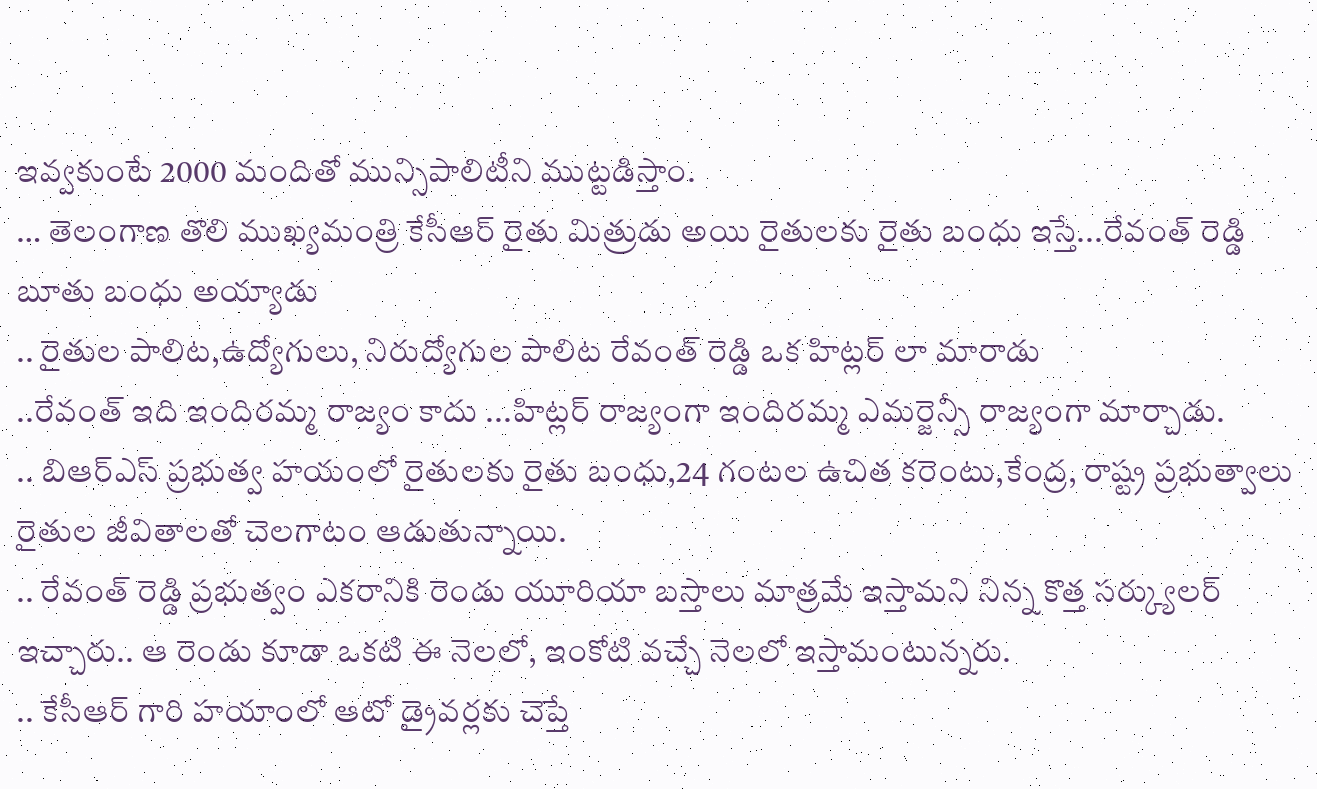ఇవ్వకుంటే 2000 మందితో మున్సిపాలిటీని ముట్టడిస్తాం.
… తెలంగాణ తొలి ముఖ్యమంత్రి కేసీఆర్ రైతు మిత్రుడు అయి రైతులకు రైతు బంధు ఇస్తే...రేవంత్ రెడ్డి బూతు బంధు అయ్యాడు
.. రైతుల పాలిట,ఉద్యోగులు, నిరుద్యోగుల పాలిట రేవంత్ రెడ్డి ఒక హిట్లర్ లా మారాడు
..రేవంత్ ఇది ఇందిరమ్మ రాజ్యం కాదు ...హిట్లర్ రాజ్యంగా ఇందిరమ్మ ఎమర్జెన్సీ రాజ్యంగా మార్చాడు.
.. బిఆర్ఎస్ ప్రభుత్వ హయంలో రైతులకు రైతు బంధు,24 గంటల ఉచిత కరెంటు,కేంద్ర, రాష్ట్ర ప్రభుత్వాలు రైతుల జీవితాలతో చెలగాటం ఆడుతున్నాయి.
.. రేవంత్ రెడ్డి ప్రభుత్వం ఎకరానికి రెండు యూరియా బస్తాలు మాత్రమే ఇస్తామని నిన్న కొత్త సర్క్యులర్ ఇచ్చారు.. ఆ రెండు కూడా ఒకటి ఈ నెలలో, ఇంకోటి వచ్చే నెలలో ఇస్తామంటున్నరు.
.. కేసీఆర్ గారి హయాంలో ఆటో డ్రైవర్లకు చెప్తే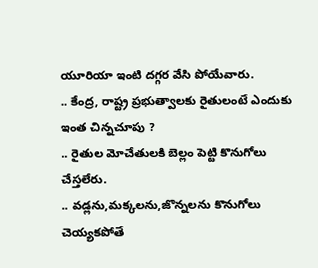యూరియా ఇంటి దగ్గర వేసి పోయేవారు.
.. కేంద్ర, రాష్ట్ర ప్రభుత్వాలకు రైతులంటే ఎందుకు ఇంత చిన్నచూపు ?
.. రైతుల మోచేతులకి బెల్లం పెట్టి కొనుగోలు చేస్తలేరు.
.. వడ్లను,మక్కలను,జొన్నలను కొనుగోలు చెయ్యకపోతే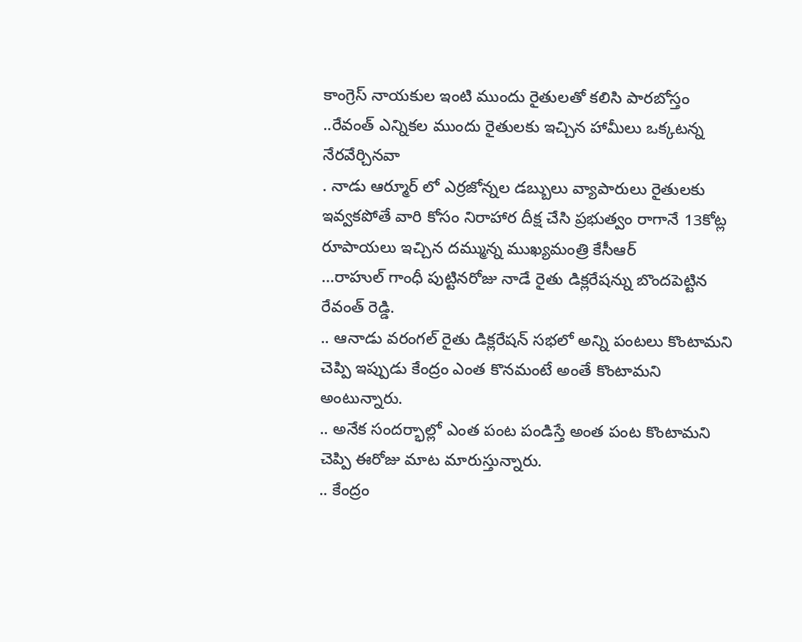కాంగ్రెస్ నాయకుల ఇంటి ముందు రైతులతో కలిసి పారబోస్తం
..రేవంత్ ఎన్నికల ముందు రైతులకు ఇచ్చిన హామీలు ఒక్కటన్న నేరవేర్చినవా
. నాడు ఆర్మూర్ లో ఎర్రజోన్నల డబ్బులు వ్యాపారులు రైతులకు ఇవ్వకపోతే వారి కోసం నిరాహార దీక్ష చేసి ప్రభుత్వం రాగానే 13కోట్ల రూపాయలు ఇచ్చిన దమ్మున్న ముఖ్యమంత్రి కేసీఆర్
…రాహుల్ గాంధీ పుట్టినరోజు నాడే రైతు డిక్లరేషన్ను బొందపెట్టిన రేవంత్ రెడ్డి.
.. ఆనాడు వరంగల్ రైతు డిక్లరేషన్ సభలో అన్ని పంటలు కొంటామని చెప్పి ఇప్పుడు కేంద్రం ఎంత కొనమంటే అంతే కొంటామని అంటున్నారు.
.. అనేక సందర్భాల్లో ఎంత పంట పండిస్తే అంత పంట కొంటామని చెప్పి ఈరోజు మాట మారుస్తున్నారు.
.. కేంద్రం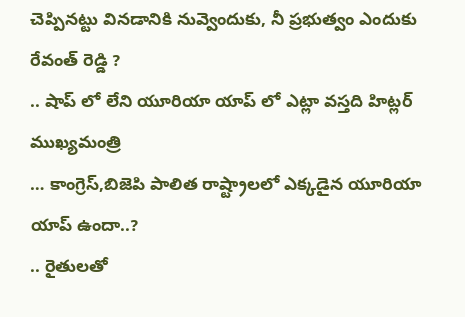చెప్పినట్టు వినడానికి నువ్వెందుకు, నీ ప్రభుత్వం ఎందుకు రేవంత్ రెడ్డి ?
.. షాప్ లో లేని యూరియా యాప్ లో ఎట్లా వస్తది హిట్లర్ ముఖ్యమంత్రి
… కాంగ్రెస్,బిజెపి పాలిత రాష్ట్రాలలో ఎక్కడైన యూరియా యాప్ ఉందా..?
.. రైతులతో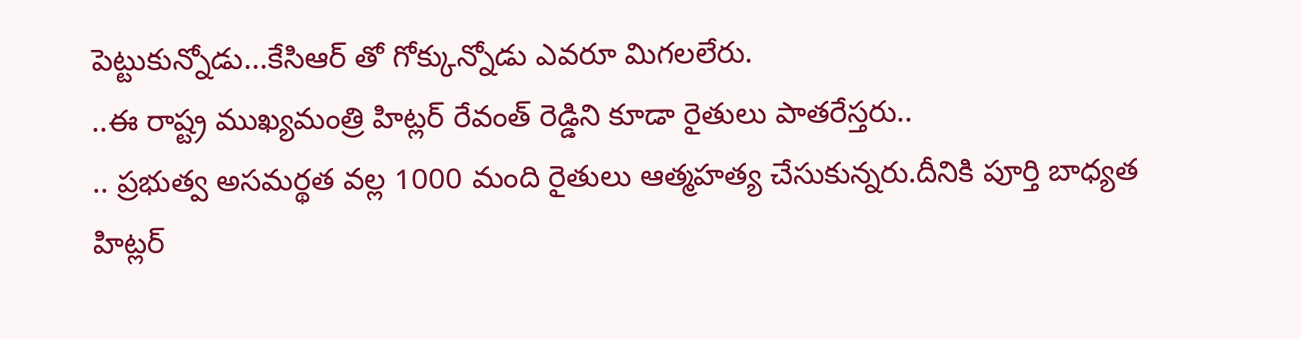పెట్టుకున్నోడు...కేసిఆర్ తో గోక్కున్నోడు ఎవరూ మిగలలేరు.
..ఈ రాష్ట్ర ముఖ్యమంత్రి హిట్లర్ రేవంత్ రెడ్డిని కూడా రైతులు పాతరేస్తరు..
.. ప్రభుత్వ అసమర్థత వల్ల 1000 మంది రైతులు ఆత్మహత్య చేసుకున్నరు.దీనికి పూర్తి బాధ్యత హిట్లర్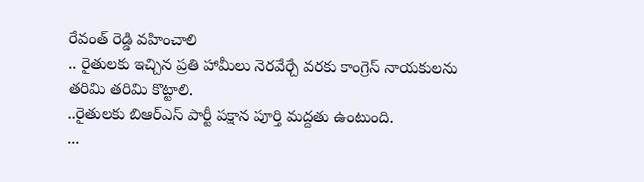రేవంత్ రెడ్డి వహించాలి
.. రైతులకు ఇచ్చిన ప్రతి హామీలు నెరవేర్చే వరకు కాంగ్రెస్ నాయకులను తరిమి తరిమి కొట్టాలి.
..రైతులకు బిఆర్ఎస్ పార్టీ పక్షాన పూర్తి మద్దతు ఉంటుంది.
...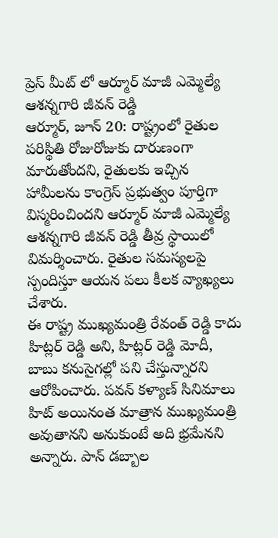ప్రెస్ మీట్ లో ఆర్మూర్ మాజీ ఎమ్మెల్యే ఆశన్నగారి జీవన్ రెడ్డి
ఆర్మూర్, జూన్ 20: రాష్ట్రంలో రైతుల పరిస్థితి రోజురోజుకు దారుణంగా మారుతోందని, రైతులకు ఇచ్చిన హామీలను కాంగ్రెస్ ప్రభుత్వం పూర్తిగా విస్మరించిందని ఆర్మూర్ మాజీ ఎమ్మెల్యే ఆశన్నగారి జీవన్ రెడ్డి తీవ్ర స్థాయిలో విమర్శించారు. రైతుల సమస్యలపై స్పందిస్తూ ఆయన పలు కీలక వ్యాఖ్యలు చేశారు.
ఈ రాష్ట్ర ముఖ్యమంత్రి రేవంత్ రెడ్డి కాదు హిట్లర్ రెడ్డి అని, హిట్లర్ రెడ్డి మోదీ, బాబు కనుసైగల్లో పని చేస్తున్నారని ఆరోపించారు. పవన్ కళ్యాణ్ సినిమాలు హిట్ అయినంత మాత్రాన ముఖ్యమంత్రి అవుతానని అనుకుంటే అది భ్రమేనని అన్నారు. పాన్ డబ్బాల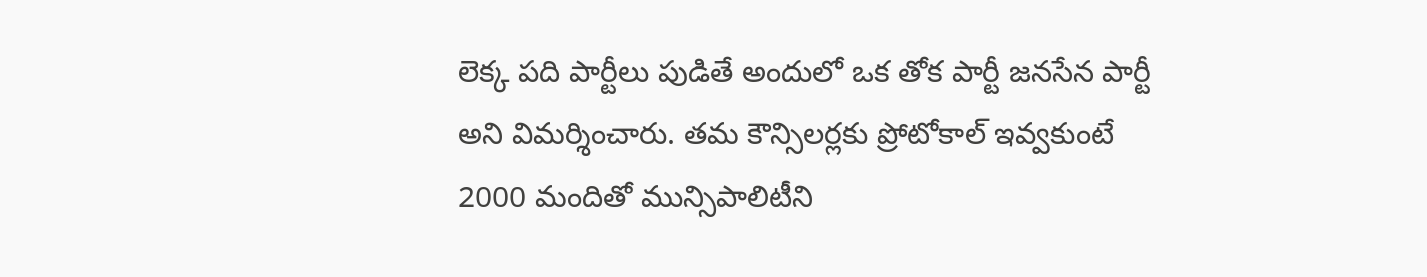లెక్క పది పార్టీలు పుడితే అందులో ఒక తోక పార్టీ జనసేన పార్టీ అని విమర్శించారు. తమ కౌన్సిలర్లకు ప్రోటోకాల్ ఇవ్వకుంటే 2000 మందితో మున్సిపాలిటీని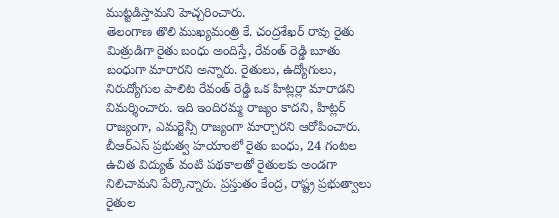ముట్టడిస్తామని హెచ్చరించారు.
తెలంగాణ తొలి ముఖ్యమంత్రి కే. చంద్రశేఖర్ రావు రైతు మిత్రుడిగా రైతు బంధు అందిస్తే, రేవంత్ రెడ్డి బూతు బంధుగా మారారని అన్నారు. రైతులు, ఉద్యోగులు, నిరుద్యోగుల పాలిట రేవంత్ రెడ్డి ఒక హిట్లర్లా మారాడని విమర్శించారు. ఇది ఇందిరమ్మ రాజ్యం కాదని, హిట్లర్ రాజ్యంగా, ఎమర్జెన్సీ రాజ్యంగా మార్చారని ఆరోపించారు.
బీఆర్ఎస్ ప్రభుత్వ హయాంలో రైతు బంధు, 24 గంటల ఉచిత విద్యుత్ వంటి పథకాలతో రైతులకు అండగా నిలిచామని పేర్కొన్నారు. ప్రస్తుతం కేంద్ర, రాష్ట్ర ప్రభుత్వాలు రైతుల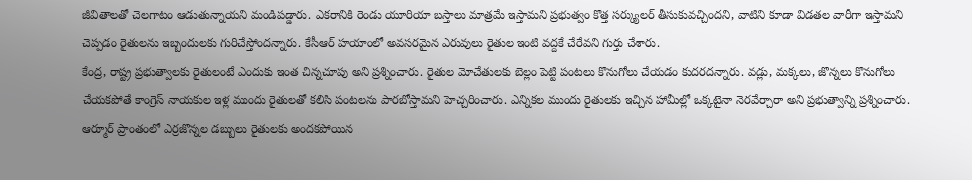జీవితాలతో చెలగాటం ఆడుతున్నాయని మండిపడ్డారు. ఎకరానికి రెండు యూరియా బస్తాలు మాత్రమే ఇస్తామని ప్రభుత్వం కొత్త సర్క్యులర్ తీసుకువచ్చిందని, వాటిని కూడా విడతల వారీగా ఇస్తామని చెప్పడం రైతులను ఇబ్బందులకు గురిచేస్తోందన్నారు. కేసీఆర్ హయాంలో అవసరమైన ఎరువులు రైతుల ఇంటి వద్దకే చేరేవని గుర్తు చేశారు.
కేంద్ర, రాష్ట్ర ప్రభుత్వాలకు రైతులంటే ఎందుకు ఇంత చిన్నచూపు అని ప్రశ్నించారు. రైతుల మోచేతులకు బెల్లం పెట్టి పంటలు కొనుగోలు చేయడం కుదరదన్నారు. వడ్లు, మక్కలు, జొన్నలు కొనుగోలు చేయకపోతే కాంగ్రెస్ నాయకుల ఇళ్ల ముందు రైతులతో కలిసి పంటలను పారబోస్తామని హెచ్చరించారు. ఎన్నికల ముందు రైతులకు ఇచ్చిన హామీల్లో ఒక్కటైనా నెరవేర్చారా అని ప్రభుత్వాన్ని ప్రశ్నించారు.
ఆర్మూర్ ప్రాంతంలో ఎర్రజొన్నల డబ్బులు రైతులకు అందకపోయిన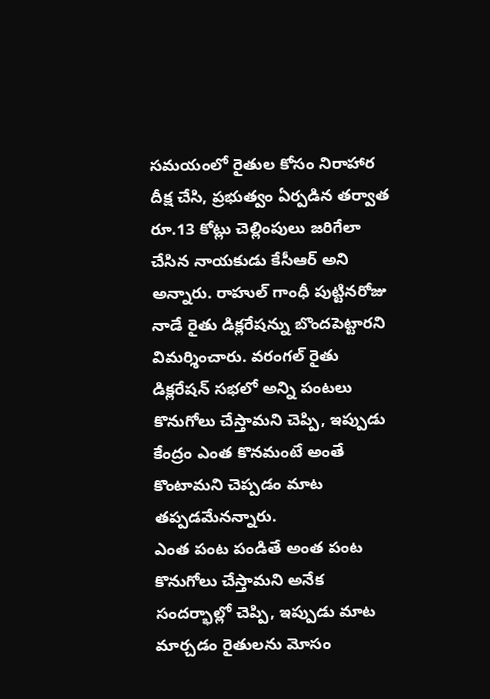సమయంలో రైతుల కోసం నిరాహార దీక్ష చేసి, ప్రభుత్వం ఏర్పడిన తర్వాత రూ.13 కోట్లు చెల్లింపులు జరిగేలా చేసిన నాయకుడు కేసీఆర్ అని అన్నారు. రాహుల్ గాంధీ పుట్టినరోజు నాడే రైతు డిక్లరేషన్ను బొందపెట్టారని విమర్శించారు. వరంగల్ రైతు డిక్లరేషన్ సభలో అన్ని పంటలు కొనుగోలు చేస్తామని చెప్పి, ఇప్పుడు కేంద్రం ఎంత కొనమంటే అంతే కొంటామని చెప్పడం మాట తప్పడమేనన్నారు.
ఎంత పంట పండితే అంత పంట కొనుగోలు చేస్తామని అనేక సందర్భాల్లో చెప్పి, ఇప్పుడు మాట మార్చడం రైతులను మోసం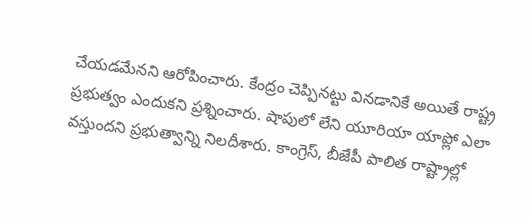చేయడమేనని ఆరోపించారు. కేంద్రం చెప్పినట్టు వినడానికే అయితే రాష్ట్ర ప్రభుత్వం ఎందుకని ప్రశ్నించారు. షాపులో లేని యూరియా యాప్లో ఎలా వస్తుందని ప్రభుత్వాన్ని నిలదీశారు. కాంగ్రెస్, బీజేపీ పాలిత రాష్ట్రాల్లో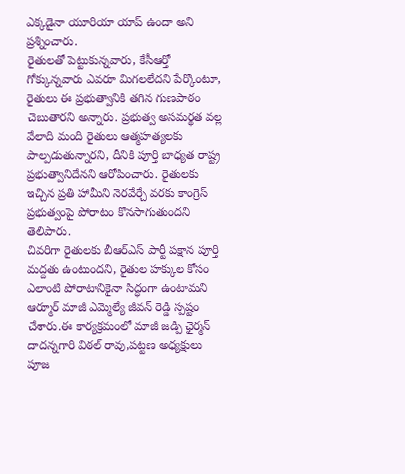ఎక్కడైనా యూరియా యాప్ ఉందా అని ప్రశ్నించారు.
రైతులతో పెట్టుకున్నవారు, కేసీఆర్తో గోక్కున్నవారు ఎవరూ మిగలలేదని పేర్కొంటూ, రైతులు ఈ ప్రభుత్వానికి తగిన గుణపాఠం చెబుతారని అన్నారు. ప్రభుత్వ అసమర్థత వల్ల వేలాది మంది రైతులు ఆత్మహత్యలకు పాల్పడుతున్నారని, దీనికి పూర్తి బాధ్యత రాష్ట్ర ప్రభుత్వానిదేనని ఆరోపించారు. రైతులకు ఇచ్చిన ప్రతి హామీని నెరవేర్చే వరకు కాంగ్రెస్ ప్రభుత్వంపై పోరాటం కొనసాగుతుందని తెలిపారు.
చివరిగా రైతులకు బీఆర్ఎస్ పార్టీ పక్షాన పూర్తి మద్దతు ఉంటుందని, రైతుల హక్కుల కోసం ఎలాంటి పోరాటానికైనా సిద్ధంగా ఉంటామని ఆర్మూర్ మాజీ ఎమ్మెల్యే జీవన్ రెడ్డి స్పష్టం చేశారు.ఈ కార్యక్రమంలో మాజీ జడ్పి ఛైర్మన్ దాదన్నగారి విఠల్ రావు,పట్టణ అధ్యక్షులు పూజ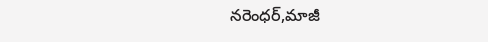నరెంధర్,మాజీ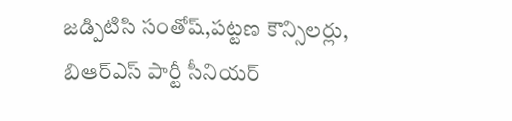జడ్పిటిసి సంతోష్,పట్టణ కౌన్సిలర్లు, బిఆర్ఎస్ పార్టీ సీనియర్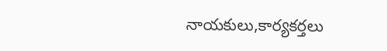నాయకులు,కార్యకర్తలు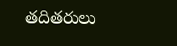తదితరులు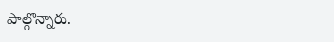పాల్గొన్నారు.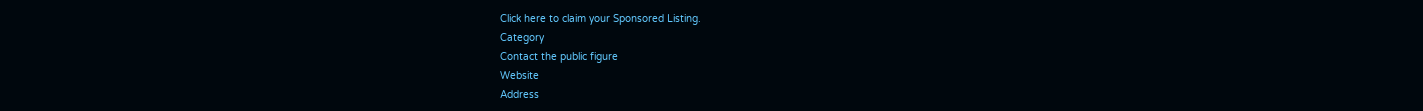Click here to claim your Sponsored Listing.
Category
Contact the public figure
Website
Address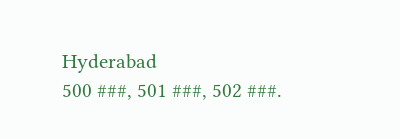Hyderabad
500 ###, 501 ###, 502 ###.